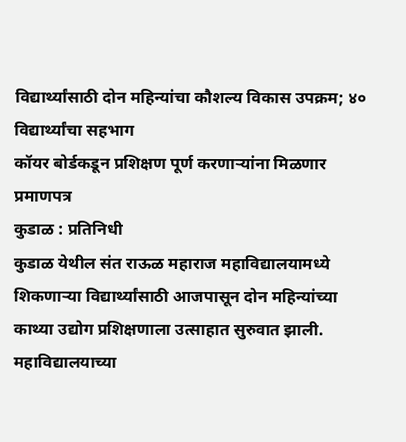विद्यार्थ्यांसाठी दोन महिन्यांचा कौशल्य विकास उपक्रम; ४० विद्यार्थ्यांचा सहभाग
कॉयर बोर्डकडून प्रशिक्षण पूर्ण करणाऱ्यांना मिळणार प्रमाणपत्र
कुडाळ : प्रतिनिधी
कुडाळ येथील संत राऊळ महाराज महाविद्यालयामध्ये शिकणाऱ्या विद्यार्थ्यांसाठी आजपासून दोन महिन्यांच्या काथ्या उद्योग प्रशिक्षणाला उत्साहात सुरुवात झाली. महाविद्यालयाच्या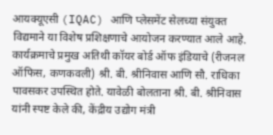आयक्यूएसी (IQAC) आणि प्लेसमेंट सेलच्या संयुक्त विद्यमाने या विशेष प्रशिक्षणाचे आयोजन करण्यात आले आहे.
कार्यक्रमाचे प्रमुख अतिथी कॉयर बोर्ड ऑफ इंडियाचे (रीजनल ऑफिस, कणकवली) श्री. बी. श्रीनिवास आणि सौ. राधिका पावसकर उपस्थित होते. यावेळी बोलताना श्री. बी. श्रीनिवास यांनी स्पष्ट केले की, केंद्रीय उद्योग मंत्री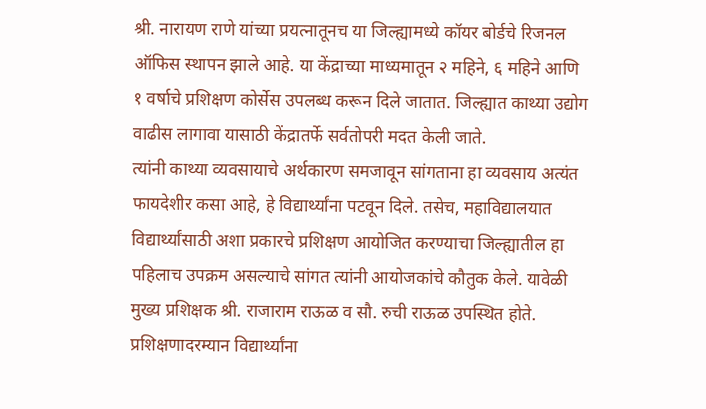श्री. नारायण राणे यांच्या प्रयत्नातूनच या जिल्ह्यामध्ये कॉयर बोर्डचे रिजनल ऑफिस स्थापन झाले आहे. या केंद्राच्या माध्यमातून २ महिने, ६ महिने आणि १ वर्षाचे प्रशिक्षण कोर्सेस उपलब्ध करून दिले जातात. जिल्ह्यात काथ्या उद्योग वाढीस लागावा यासाठी केंद्रातर्फे सर्वतोपरी मदत केली जाते.
त्यांनी काथ्या व्यवसायाचे अर्थकारण समजावून सांगताना हा व्यवसाय अत्यंत फायदेशीर कसा आहे, हे विद्यार्थ्यांना पटवून दिले. तसेच, महाविद्यालयात विद्यार्थ्यांसाठी अशा प्रकारचे प्रशिक्षण आयोजित करण्याचा जिल्ह्यातील हा पहिलाच उपक्रम असल्याचे सांगत त्यांनी आयोजकांचे कौतुक केले. यावेळी मुख्य प्रशिक्षक श्री. राजाराम राऊळ व सौ. रुची राऊळ उपस्थित होते. प्रशिक्षणादरम्यान विद्यार्थ्यांना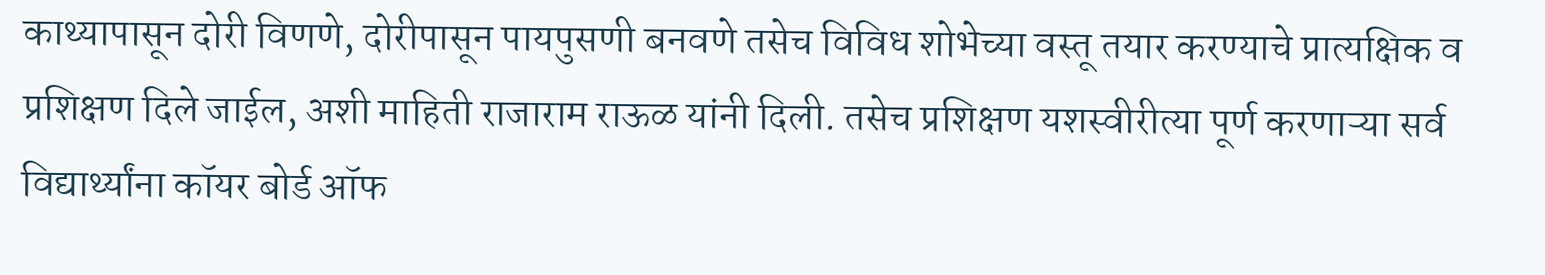काथ्यापासून दोरी विणणे, दोरीपासून पायपुसणी बनवणे तसेच विविध शोभेच्या वस्तू तयार करण्याचे प्रात्यक्षिक व प्रशिक्षण दिले जाईल, अशी माहिती राजाराम राऊळ यांनी दिली. तसेच प्रशिक्षण यशस्वीरीत्या पूर्ण करणाऱ्या सर्व विद्यार्थ्यांना कॉयर बोर्ड ऑफ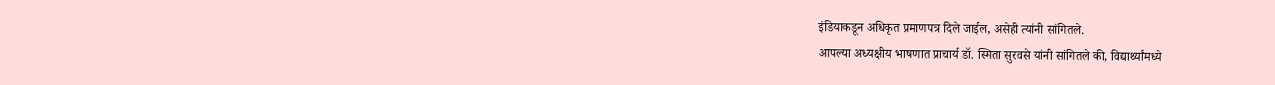इंडियाकडून अधिकृत प्रमाणपत्र दिले जाईल, असेही त्यांनी सांगितले.
आपल्या अध्यक्षीय भाषणात प्राचार्य डॉ. स्मिता सुरवसे यांनी सांगितले की, विद्यार्थ्यांमध्ये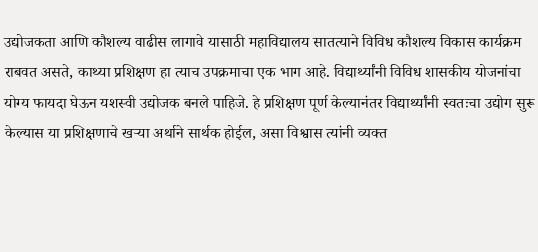उद्योजकता आणि कौशल्य वाढीस लागावे यासाठी महाविद्यालय सातत्याने विविध कौशल्य विकास कार्यक्रम राबवत असते, काथ्या प्रशिक्षण हा त्याच उपक्रमाचा एक भाग आहे. विद्यार्थ्यांनी विविध शासकीय योजनांचा योग्य फायदा घेऊन यशस्वी उद्योजक बनले पाहिजे. हे प्रशिक्षण पूर्ण केल्यानंतर विद्यार्थ्यांनी स्वतःचा उद्योग सुरू केल्यास या प्रशिक्षणाचे खऱ्या अर्थाने सार्थक होईल, असा विश्वास त्यांनी व्यक्त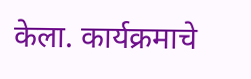केला. कार्यक्रमाचे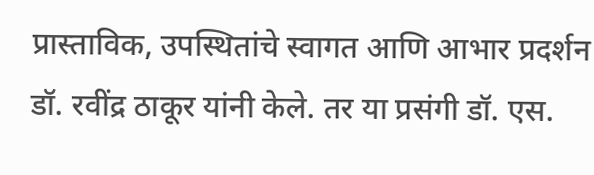प्रास्ताविक, उपस्थितांचे स्वागत आणि आभार प्रदर्शन डॉ. रवींद्र ठाकूर यांनी केले. तर या प्रसंगी डॉ. एस.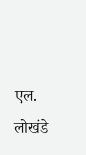एल. लोखंडे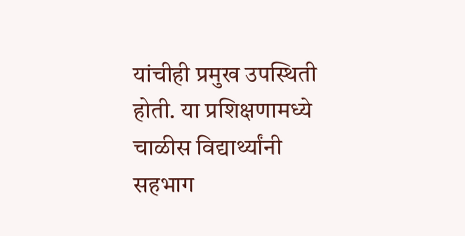यांचीही प्रमुख उपस्थिती होती. या प्रशिक्षणामध्ये चाळीस विद्यार्थ्यांनी सहभाग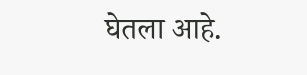घेतला आहे.